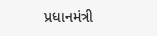પ્રધાનમંત્રી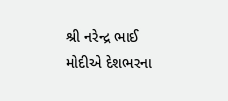શ્રી નરેન્દ્ર ભાઈ મોદીએ દેશભરના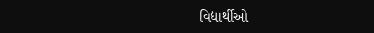વિદ્યાર્થીઓ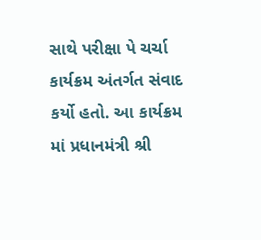સાથે પરીક્ષા પે ચર્ચા કાર્યક્રમ અંતર્ગત સંવાદ કર્યો હતો. આ કાર્યક્રમ માં પ્રધાનમંત્રી શ્રી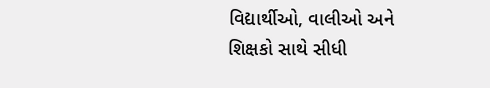વિદ્યાર્થીઓ, વાલીઓ અને શિક્ષકો સાથે સીધી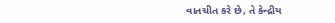વાતચીત કરે છે, તે કેન્દ્રીય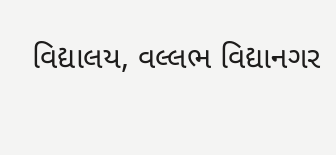વિદ્યાલય, વલ્લભ વિદ્યાનગર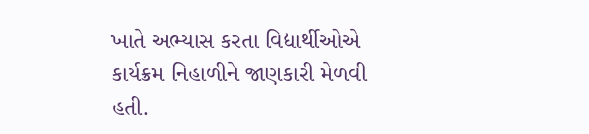ખાતે અભ્યાસ કરતા વિદ્યાર્થીઓએ કાર્યક્રમ નિહાળીને જાણકારી મેળવી હતી.